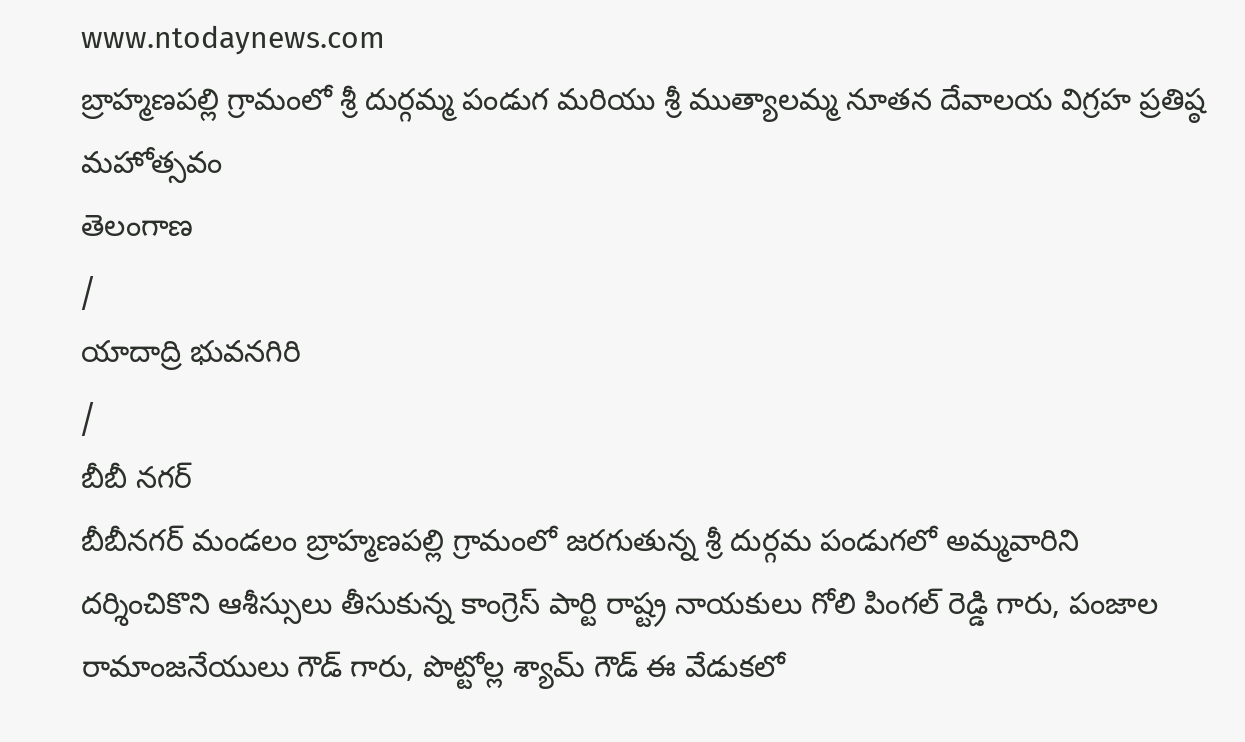www.ntodaynews.com
బ్రాహ్మణపల్లి గ్రామంలో శ్రీ దుర్గమ్మ పండుగ మరియు శ్రీ ముత్యాలమ్మ నూతన దేవాలయ విగ్రహ ప్రతిష్ఠ మహోత్సవం
తెలంగాణ
/
యాదాద్రి భువనగిరి
/
బీబీ నగర్
బీబీనగర్ మండలం బ్రాహ్మణపల్లి గ్రామంలో జరగుతున్న శ్రీ దుర్గమ పండుగలో అమ్మవారిని దర్శించికొని ఆశీస్సులు తీసుకున్న కాంగ్రెస్ పార్టి రాష్ట్ర నాయకులు గోలి పింగల్ రెడ్డి గారు, పంజాల రామాంజనేయులు గౌడ్ గారు, పొట్టోల్ల శ్యామ్ గౌడ్ ఈ వేడుకలో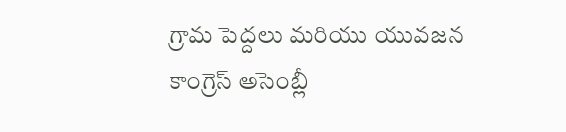గ్రామ పెద్దలు మరియు యువజన కాంగ్రెస్ అసెంబ్లీ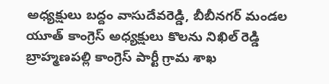అధ్యక్షులు బద్దం వాసుదేవరెడ్డి, బీబీనగర్ మండల యూత్ కాంగ్రెస్ అధ్యక్షులు కొలను నిఖిల్ రెడ్డి బ్రాహ్మణపల్లి కాంగ్రెస్ పార్టీ గ్రామ శాఖ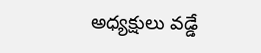అధ్యక్షులు వడ్డే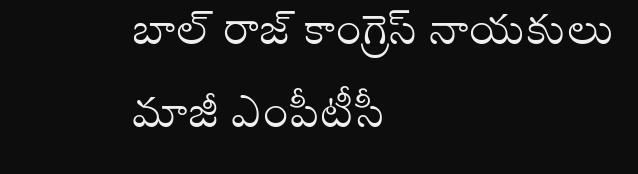బాల్ రాజ్ కాంగ్రెస్ నాయకులు మాజీ ఎంపీటీసీ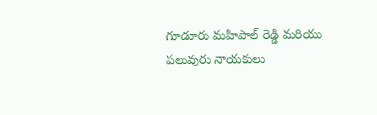గూడూరు మహిపాల్ రెడ్డి మరియు పలువురు నాయకులు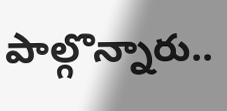పాల్గొన్నారు..